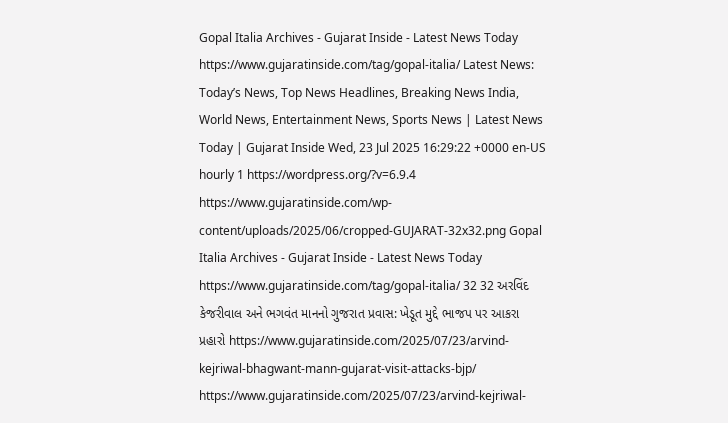Gopal Italia Archives - Gujarat Inside - Latest News Today https://www.gujaratinside.com/tag/gopal-italia/ Latest News: Today’s News, Top News Headlines, Breaking News India, World News, Entertainment News, Sports News | Latest News Today | Gujarat Inside Wed, 23 Jul 2025 16:29:22 +0000 en-US hourly 1 https://wordpress.org/?v=6.9.4 https://www.gujaratinside.com/wp-content/uploads/2025/06/cropped-GUJARAT-32x32.png Gopal Italia Archives - Gujarat Inside - Latest News Today https://www.gujaratinside.com/tag/gopal-italia/ 32 32 અરવિંદ કેજરીવાલ અને ભગવંત માનનો ગુજરાત પ્રવાસ: ખેડૂત મુદ્દે ભાજપ પર આકરા પ્રહારો https://www.gujaratinside.com/2025/07/23/arvind-kejriwal-bhagwant-mann-gujarat-visit-attacks-bjp/ https://www.gujaratinside.com/2025/07/23/arvind-kejriwal-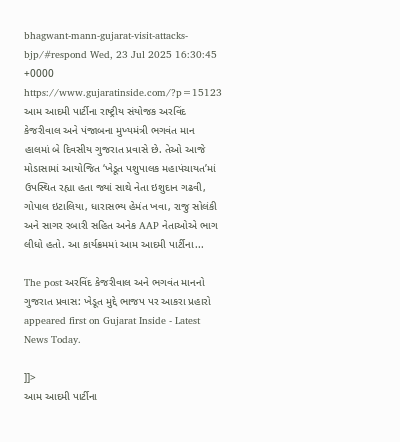bhagwant-mann-gujarat-visit-attacks-bjp/#respond Wed, 23 Jul 2025 16:30:45 +0000 https://www.gujaratinside.com/?p=15123 આમ આદમી પાર્ટીના રાષ્ટ્રીય સંયોજક અરવિંદ કેજરીવાલ અને પંજાબના મુખ્યમંત્રી ભગવંત માન હાલમાં બે દિવસીય ગુજરાત પ્રવાસે છે. તેઓ આજે મોડાસામાં આયોજિત ‘ખેડૂત પશુપાલક મહાપંચાયત’માં ઉપસ્થિત રહ્યા હતા જ્યાં સાથે નેતા ઇશુદાન ગઢવી, ગોપાલ ઇટાલિયા, ધારાસભ્ય હેમંત ખવા, રાજુ સોલંકી અને સાગર રબારી સહિત અનેક AAP નેતાઓએ ભાગ લીધો હતો. આ કાર્યક્રમમાં આમ આદમી પાર્ટીના...

The post અરવિંદ કેજરીવાલ અને ભગવંત માનનો ગુજરાત પ્રવાસ: ખેડૂત મુદ્દે ભાજપ પર આકરા પ્રહારો appeared first on Gujarat Inside - Latest News Today.

]]>
આમ આદમી પાર્ટીના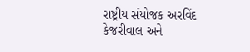રાષ્ટ્રીય સંયોજક અરવિંદ કેજરીવાલ અને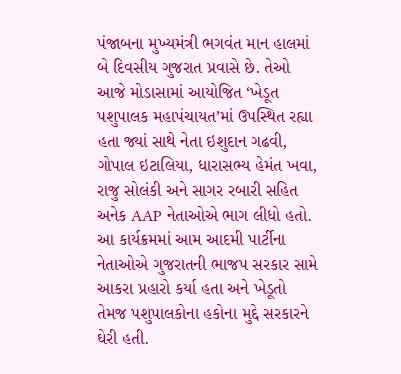પંજાબના મુખ્યમંત્રી ભગવંત માન હાલમાં બે દિવસીય ગુજરાત પ્રવાસે છે. તેઓ આજે મોડાસામાં આયોજિત ‘ખેડૂત પશુપાલક મહાપંચાયત’માં ઉપસ્થિત રહ્યા હતા જ્યાં સાથે નેતા ઇશુદાન ગઢવી, ગોપાલ ઇટાલિયા, ધારાસભ્ય હેમંત ખવા, રાજુ સોલંકી અને સાગર રબારી સહિત અનેક AAP નેતાઓએ ભાગ લીધો હતો. આ કાર્યક્રમમાં આમ આદમી પાર્ટીના નેતાઓએ ગુજરાતની ભાજપ સરકાર સામે આકરા પ્રહારો કર્યા હતા અને ખેડૂતો તેમજ પશુપાલકોના હકોના મુદ્દે સરકારને ઘેરી હતી.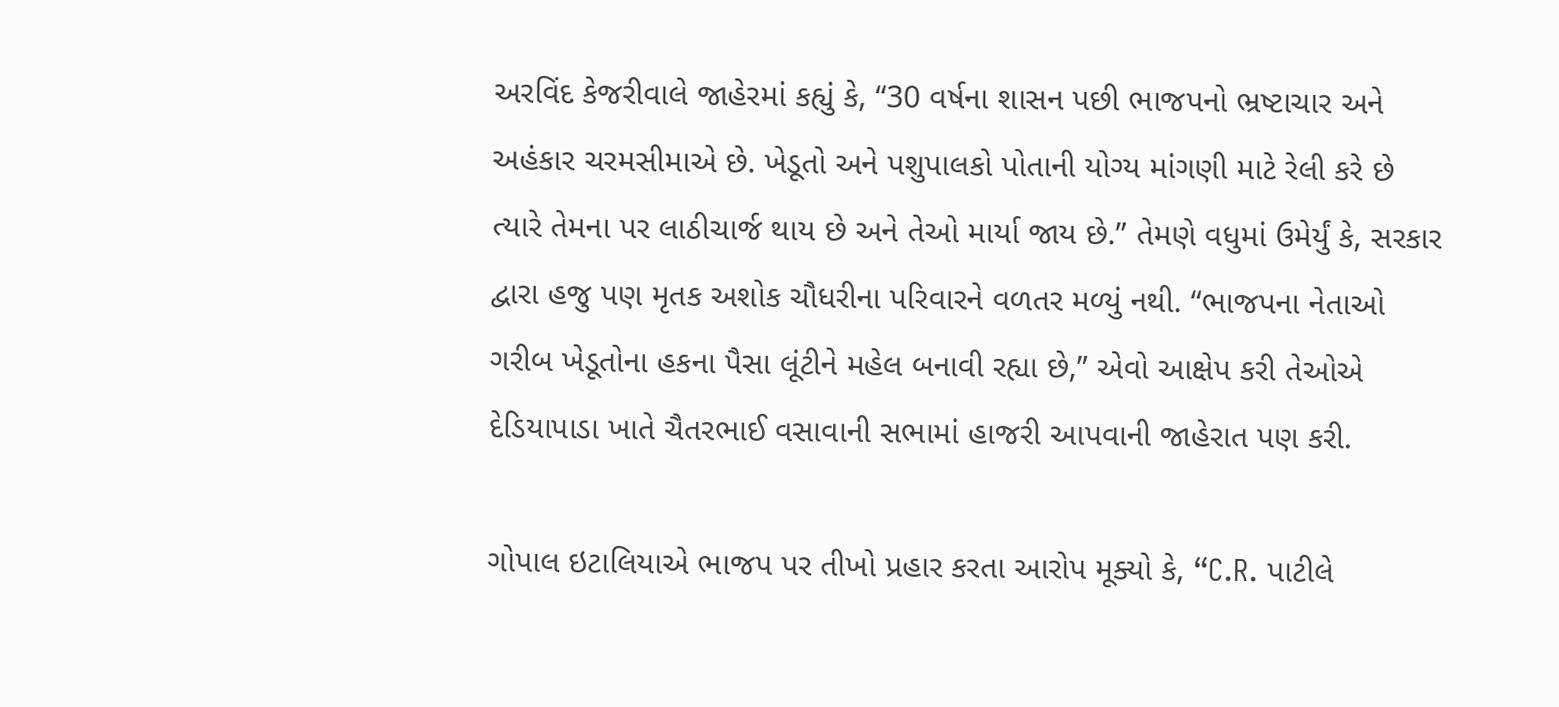અરવિંદ કેજરીવાલે જાહેરમાં કહ્યું કે, “30 વર્ષના શાસન પછી ભાજપનો ભ્રષ્ટાચાર અને અહંકાર ચરમસીમાએ છે. ખેડૂતો અને પશુપાલકો પોતાની યોગ્ય માંગણી માટે રેલી કરે છે ત્યારે તેમના પર લાઠીચાર્જ થાય છે અને તેઓ માર્યા જાય છે.” તેમણે વધુમાં ઉમેર્યું કે, સરકાર દ્વારા હજુ પણ મૃતક અશોક ચૌધરીના પરિવારને વળતર મળ્યું નથી. “ભાજપના નેતાઓ ગરીબ ખેડૂતોના હકના પૈસા લૂંટીને મહેલ બનાવી રહ્યા છે,” એવો આક્ષેપ કરી તેઓએ દેડિયાપાડા ખાતે ચૈતરભાઈ વસાવાની સભામાં હાજરી આપવાની જાહેરાત પણ કરી.

ગોપાલ ઇટાલિયાએ ભાજપ પર તીખો પ્રહાર કરતા આરોપ મૂક્યો કે, “C.R. પાટીલે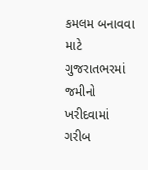કમલમ બનાવવા માટે ગુજરાતભરમાં જમીનો ખરીદવામાં ગરીબ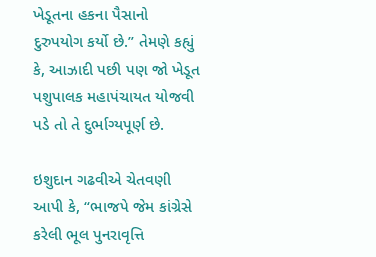ખેડૂતના હકના પૈસાનો દુરુપયોગ કર્યો છે.” તેમણે કહ્યું કે, આઝાદી પછી પણ જો ખેડૂત પશુપાલક મહાપંચાયત યોજવી પડે તો તે દુર્ભાગ્યપૂર્ણ છે.

ઇશુદાન ગઢવીએ ચેતવણી આપી કે, “ભાજપે જેમ કાંગ્રેસે કરેલી ભૂલ પુનરાવૃત્તિ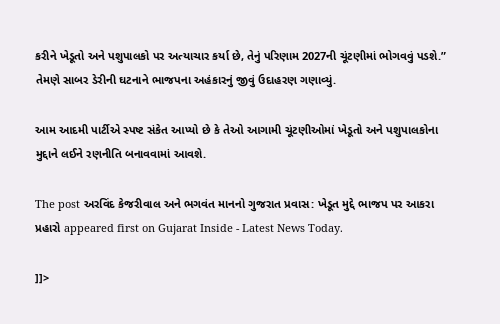કરીને ખેડૂતો અને પશુપાલકો પર અત્યાચાર કર્યા છે, તેનું પરિણામ 2027ની ચૂંટણીમાં ભોગવવું પડશે.” તેમણે સાબર ડેરીની ઘટનાને ભાજપના અહંકારનું જીવું ઉદાહરણ ગણાવ્યું.

આમ આદમી પાર્ટીએ સ્પષ્ટ સંકેત આપ્યો છે કે તેઓ આગામી ચૂંટણીઓમાં ખેડૂતો અને પશુપાલકોના મુદ્દાને લઈને રણનીતિ બનાવવામાં આવશે.

The post અરવિંદ કેજરીવાલ અને ભગવંત માનનો ગુજરાત પ્રવાસ: ખેડૂત મુદ્દે ભાજપ પર આકરા પ્રહારો appeared first on Gujarat Inside - Latest News Today.

]]>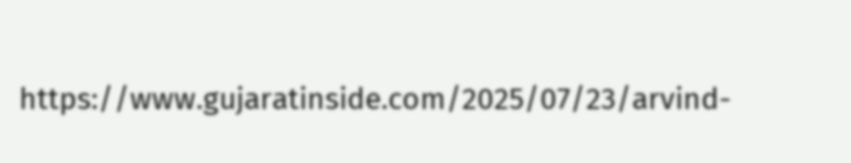https://www.gujaratinside.com/2025/07/23/arvind-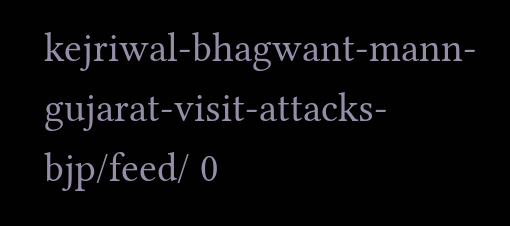kejriwal-bhagwant-mann-gujarat-visit-attacks-bjp/feed/ 0